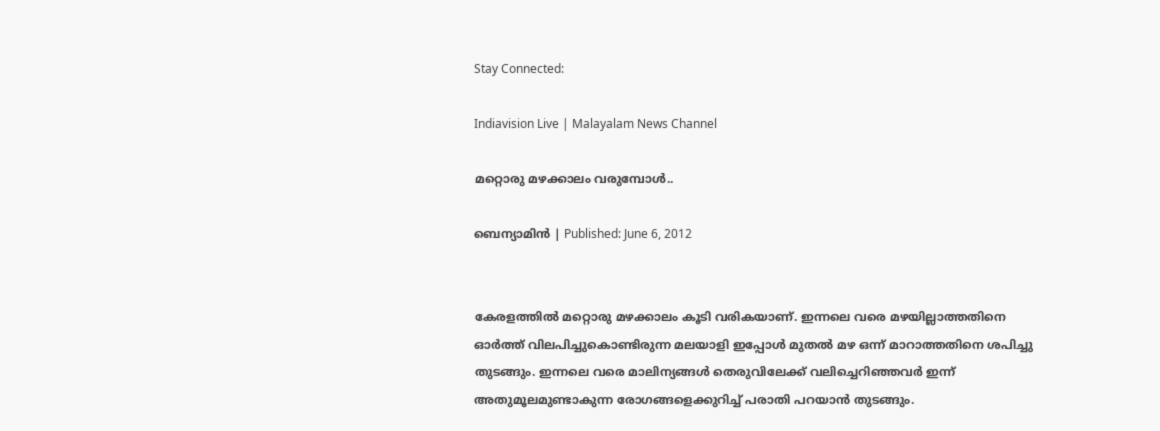Stay Connected:

Indiavision Live | Malayalam News Channel

മറ്റൊരു മഴക്കാലം വരുമ്പോള്‍..

ബെന്യാമിന്‍ | Published: June 6, 2012


കേരളത്തില്‍ മറ്റൊരു മഴക്കാലം കൂടി വരികയാണ്. ഇന്നലെ വരെ മഴയില്ലാത്തതിനെ ഓര്‍ത്ത് വിലപിച്ചുകൊണ്ടിരുന്ന മലയാളി ഇപ്പോള്‍ മുതല്‍ മഴ ഒന്ന് മാറാത്തതിനെ ശപിച്ചു തുടങ്ങും. ഇന്നലെ വരെ മാലിന്യങ്ങള്‍ തെരുവിലേക്ക് വലിച്ചെറിഞ്ഞവര്‍ ഇന്ന് അതുമൂലമുണ്ടാകുന്ന രോഗങ്ങളെക്കുറിച്ച് പരാതി പറയാന്‍ തുടങ്ങും.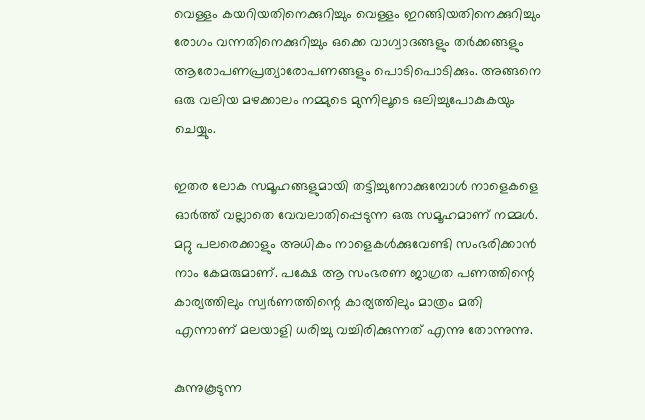വെള്ളം കയറിയതിനെക്കുറിച്ചും വെള്ളം ഇറങ്ങിയതിനെക്കുറിച്ചും രോഗം വന്നതിനെക്കുറിച്ചും ഒക്കെ വാഗ്വാദങ്ങളും തര്‍ക്കങ്ങളും ആരോപണപ്രത്യാരോപണങ്ങളും പൊടിപൊടിക്കും. അങ്ങനെ ഒരു വലിയ മഴക്കാലം നമ്മുടെ മുന്നിലൂടെ ഒലിച്ചുപോകുകയും ചെയ്യും.

ഇതര ലോക സമൂഹങ്ങളുമായി തട്ടിച്ചുനോക്കുമ്പോള്‍ നാളെകളെ ഓര്‍ത്ത് വല്ലാതെ വേവലാതിപ്പെടുന്ന ഒരു സമൂഹമാണ് നമ്മള്‍. മറ്റു പലരെക്കാളും അധികം നാളെകള്‍ക്കുവേണ്ടി സംഭരിക്കാന്‍ നാം കേമരുമാണ്. പക്ഷേ ആ സംഭരണ ജാഗ്രത പണത്തിന്റെ കാര്യത്തിലും സ്വര്‍ണത്തിന്റെ കാര്യത്തിലും മാത്രം മതി എന്നാണ് മലയാളി ധരിച്ചു വച്ചിരിക്കുന്നത് എന്നു തോന്നുന്നു.

കുന്നുകൂടുന്ന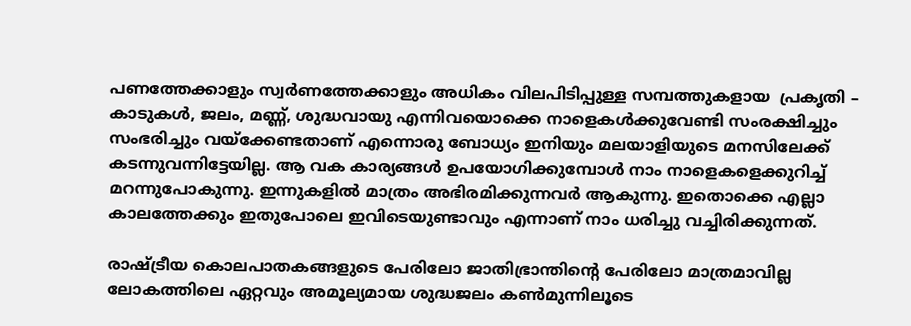പണത്തേക്കാളും സ്വര്‍ണത്തേക്കാളും അധികം വിലപിടിപ്പുള്ള സമ്പത്തുകളായ  പ്രകൃതി – കാടുകള്‍, ജലം, മണ്ണ്, ശുദ്ധവായു എന്നിവയൊക്കെ നാളെകള്‍ക്കുവേണ്ടി സംരക്ഷിച്ചും സംഭരിച്ചും വയ്‌ക്കേണ്ടതാണ് എന്നൊരു ബോധ്യം ഇനിയും മലയാളിയുടെ മനസിലേക്ക് കടന്നുവന്നിട്ടേയില്ല. ആ വക കാര്യങ്ങള്‍ ഉപയോഗിക്കുമ്പോള്‍ നാം നാളെകളെക്കുറിച്ച് മറന്നുപോകുന്നു. ഇന്നുകളില്‍ മാത്രം അഭിരമിക്കുന്നവര്‍ ആകുന്നു. ഇതൊക്കെ എല്ലാ കാലത്തേക്കും ഇതുപോലെ ഇവിടെയുണ്ടാവും എന്നാണ് നാം ധരിച്ചു വച്ചിരിക്കുന്നത്.

രാഷ്ട്രീയ കൊലപാതകങ്ങളുടെ പേരിലോ ജാതിഭ്രാന്തിന്റെ പേരിലോ മാത്രമാവില്ല ലോകത്തിലെ ഏറ്റവും അമൂല്യമായ ശുദ്ധജലം കണ്‍മുന്നിലൂടെ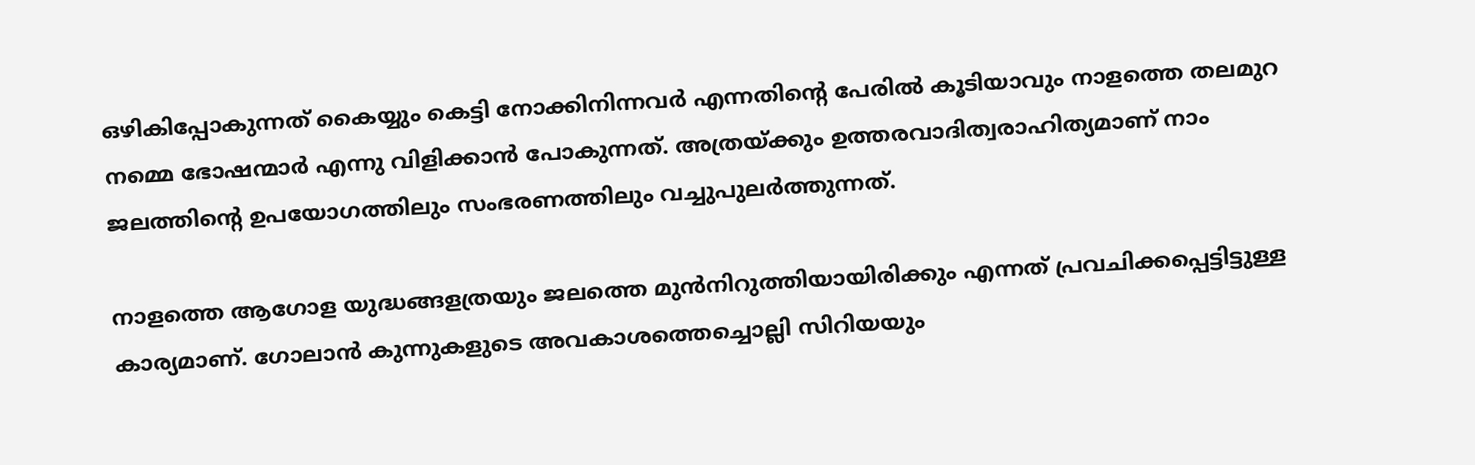ഒഴികിപ്പോകുന്നത് കൈയ്യും കെട്ടി നോക്കിനിന്നവര്‍ എന്നതിന്റെ പേരില്‍ കൂടിയാവും നാളത്തെ തലമുറ നമ്മെ ഭോഷന്മാര്‍ എന്നു വിളിക്കാന്‍ പോകുന്നത്. അത്രയ്ക്കും ഉത്തരവാദിത്വരാഹിത്യമാണ് നാം ജലത്തിന്റെ ഉപയോഗത്തിലും സംഭരണത്തിലും വച്ചുപുലര്‍ത്തുന്നത്.

നാളത്തെ ആഗോള യുദ്ധങ്ങളത്രയും ജലത്തെ മുന്‍നിറുത്തിയായിരിക്കും എന്നത് പ്രവചിക്കപ്പെട്ടിട്ടുള്ള കാര്യമാണ്. ഗോലാന്‍ കുന്നുകളുടെ അവകാശത്തെച്ചൊല്ലി സിറിയയും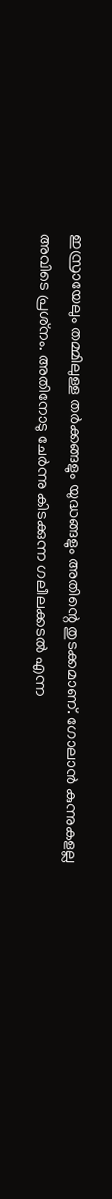ഇസ്രായേലും തമ്മിലുള്ള തര്‍ക്കങ്ങളും യുദ്ധങ്ങളും അതിന്റെ തുടക്കമാണ്. ഗോലാന്‍ കുന്നുകളല്ല അവിടെ പ്രശ്‌നം. അതിനോടു ചേര്‍ന്നു കിടക്കുന്ന ഗലീലക്കടല്‍ എന്ന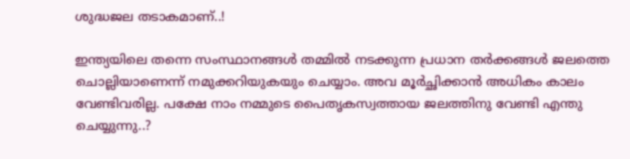ശുദ്ധജല തടാകമാണ്..!

ഇന്ത്യയിലെ തന്നെ സംസ്ഥാനങ്ങള്‍ തമ്മില്‍ നടക്കുന്ന പ്രധാന തര്‍ക്കങ്ങള്‍ ജലത്തെ ചൊല്ലിയാണെന്ന് നമുക്കറിയുകയും ചെയ്യാം. അവ മൂര്‍ച്ഛിക്കാന്‍ അധികം കാലം വേണ്ടിവരില്ല. പക്ഷേ നാം നമ്മുടെ പൈതൃകസ്വത്തായ ജലത്തിനു വേണ്ടി എന്തു ചെയ്യുന്നു..?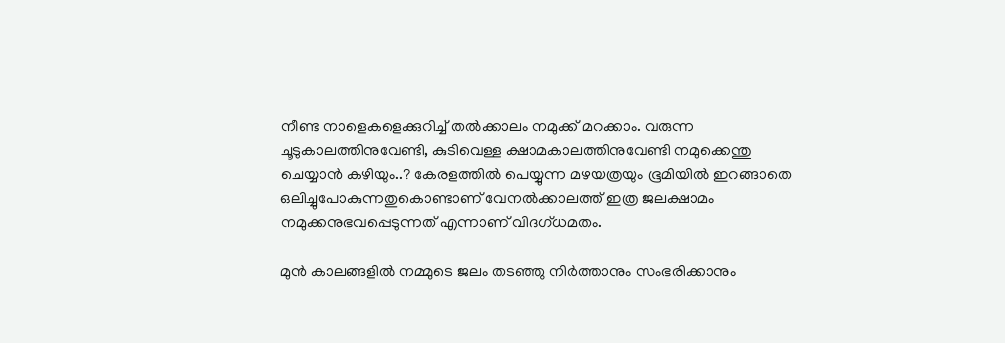നീണ്ട നാളെകളെക്കുറിച്ച് തല്‍ക്കാലം നമുക്ക് മറക്കാം. വരുന്ന ചൂടുകാലത്തിനുവേണ്ടി, കുടിവെള്ള ക്ഷാമകാലത്തിനുവേണ്ടി നമുക്കെന്തു ചെയ്യാന്‍ കഴിയും..? കേരളത്തില്‍ പെയ്യുന്ന മഴയത്രയും ഭൂമിയില്‍ ഇറങ്ങാതെ ഒലിച്ചുപോകുന്നതുകൊണ്ടാണ് വേനല്‍ക്കാലത്ത് ഇത്ര ജലക്ഷാമം നമുക്കനുഭവപ്പെടുന്നത് എന്നാണ് വിദഗ്ധമതം.

മുന്‍ കാലങ്ങളില്‍ നമ്മുടെ ജലം തടഞ്ഞു നിര്‍ത്താനും സംഭരിക്കാനും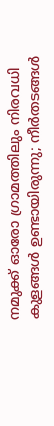നമുക്ക് ഓരോ ഗ്രാമത്തിലും നിരവധി കുളങ്ങള്‍ ഉണ്ടായിരുന്നു; നീര്‍തടങ്ങള്‍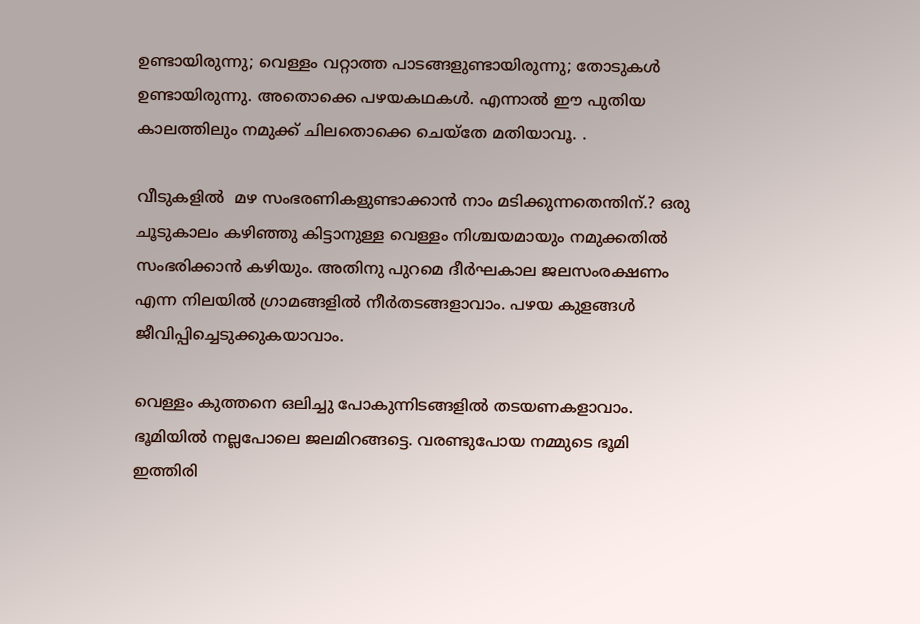ഉണ്ടായിരുന്നു; വെള്ളം വറ്റാത്ത പാടങ്ങളുണ്ടായിരുന്നു; തോടുകള്‍ ഉണ്ടായിരുന്നു. അതൊക്കെ പഴയകഥകള്‍. എന്നാല്‍ ഈ പുതിയ കാലത്തിലും നമുക്ക് ചിലതൊക്കെ ചെയ്‌തേ മതിയാവൂ. .

വീടുകളില്‍  മഴ സംഭരണികളുണ്ടാക്കാന്‍ നാം മടിക്കുന്നതെന്തിന്.? ഒരു ചൂടുകാലം കഴിഞ്ഞു കിട്ടാനുള്ള വെള്ളം നിശ്ചയമായും നമുക്കതില്‍ സംഭരിക്കാന്‍ കഴിയും. അതിനു പുറമെ ദീര്‍ഘകാല ജലസംരക്ഷണം എന്ന നിലയില്‍ ഗ്രാമങ്ങളില്‍ നീര്‍തടങ്ങളാവാം. പഴയ കുളങ്ങള്‍ ജീവിപ്പിച്ചെടുക്കുകയാവാം.

വെള്ളം കുത്തനെ ഒലിച്ചു പോകുന്നിടങ്ങളില്‍ തടയണകളാവാം. ഭൂമിയില്‍ നല്ലപോലെ ജലമിറങ്ങട്ടെ. വരണ്ടുപോയ നമ്മുടെ ഭൂമി ഇത്തിരി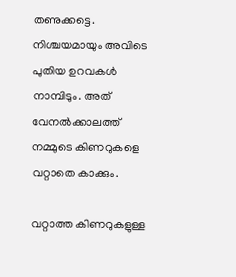തണുക്കട്ടെ. നിശ്ചയമായും അവിടെ പുതിയ ഉറവകള്‍ നാമ്പിടും. അത് വേനല്‍ക്കാലത്ത് നമ്മുടെ കിണറുകളെ വറ്റാതെ കാക്കും.

വറ്റാത്ത കിണറുകളുള്ള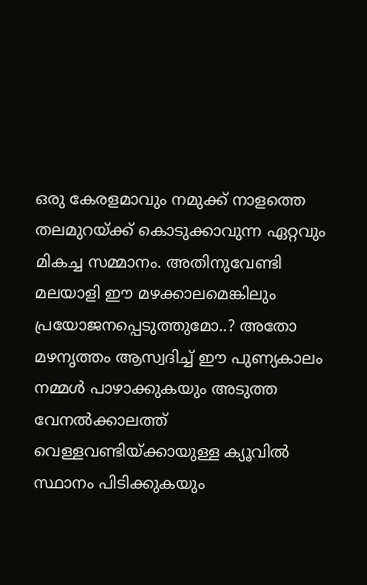ഒരു കേരളമാവും നമുക്ക് നാളത്തെ തലമുറയ്ക്ക് കൊടുക്കാവുന്ന ഏറ്റവും മികച്ച സമ്മാനം. അതിനുവേണ്ടി മലയാളി ഈ മഴക്കാലമെങ്കിലും പ്രയോജനപ്പെടുത്തുമോ..? അതോ മഴനൃത്തം ആസ്വദിച്ച് ഈ പുണ്യകാലം നമ്മള്‍ പാഴാക്കുകയും അടുത്ത വേനല്‍ക്കാലത്ത് വെള്ളവണ്ടിയ്ക്കായുള്ള ക്യൂവില്‍ സ്ഥാനം പിടിക്കുകയും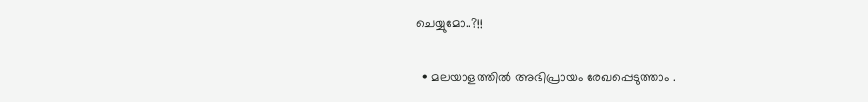ചെയ്യുമോ..?!!

  • മലയാളത്തില്‍ അഭിപ്രായം രേഖപ്പെടുത്താം .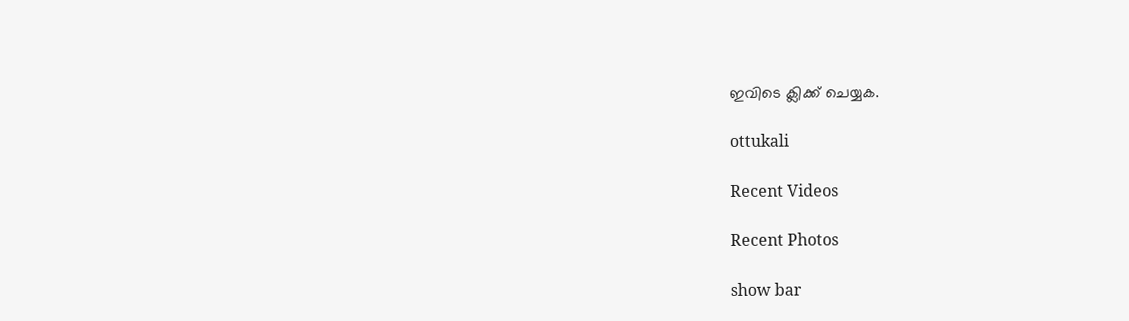ഇവിടെ ക്ലിക്ക് ചെയ്യക.

ottukali

Recent Videos

Recent Photos

show bar